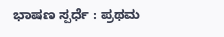ಭಾಷಣ ಸ್ಪರ್ಧೆ : ಪ್ರಥಮ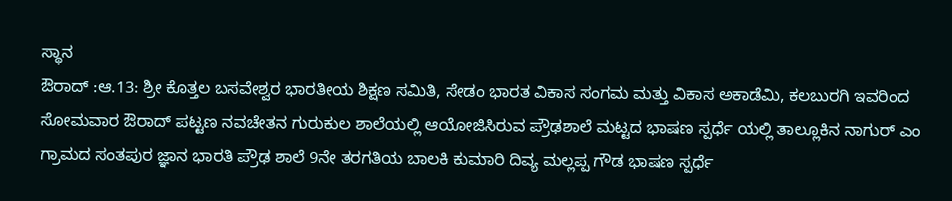ಸ್ಥಾನ
ಔರಾದ್ :ಆ.13: ಶ್ರೀ ಕೊತ್ತಲ ಬಸವೇಶ್ವರ ಭಾರತೀಯ ಶಿಕ್ಷಣ ಸಮಿತಿ, ಸೇಡಂ ಭಾರತ ವಿಕಾಸ ಸಂಗಮ ಮತ್ತು ವಿಕಾಸ ಅಕಾಡೆಮಿ, ಕಲಬುರಗಿ ಇವರಿಂದ ಸೋಮವಾರ ಔರಾದ್ ಪಟ್ಟಣ ನವಚೇತನ ಗುರುಕುಲ ಶಾಲೆಯಲ್ಲಿ ಆಯೋಜಿಸಿರುವ ಪ್ರೌಢಶಾಲೆ ಮಟ್ಟದ ಭಾಷಣ ಸ್ಪರ್ಧೆ ಯಲ್ಲಿ ತಾಲ್ಲೂಕಿನ ನಾಗುರ್ ಎಂ ಗ್ರಾಮದ ಸಂತಪುರ ಜ್ಞಾನ ಭಾರತಿ ಪ್ರೌಢ ಶಾಲೆ 9ನೇ ತರಗತಿಯ ಬಾಲಕಿ ಕುಮಾರಿ ದಿವ್ಯ ಮಲ್ಲಪ್ಪ ಗೌಡ ಭಾಷಣ ಸ್ಪರ್ಧೆ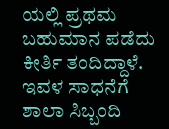ಯಲ್ಲಿ ಪ್ರಥಮ ಬಹುಮಾನ ಪಡೆದು ಕೀರ್ತಿ ತಂದಿದ್ದಾಳೆ. ಇವಳ ಸಾಧನೆಗೆ ಶಾಲಾ ಸಿಬ್ಬಂದಿ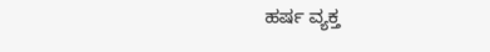ಹರ್ಷ ವ್ಯಕ್ತ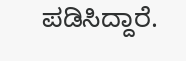ಪಡಿಸಿದ್ದಾರೆ.